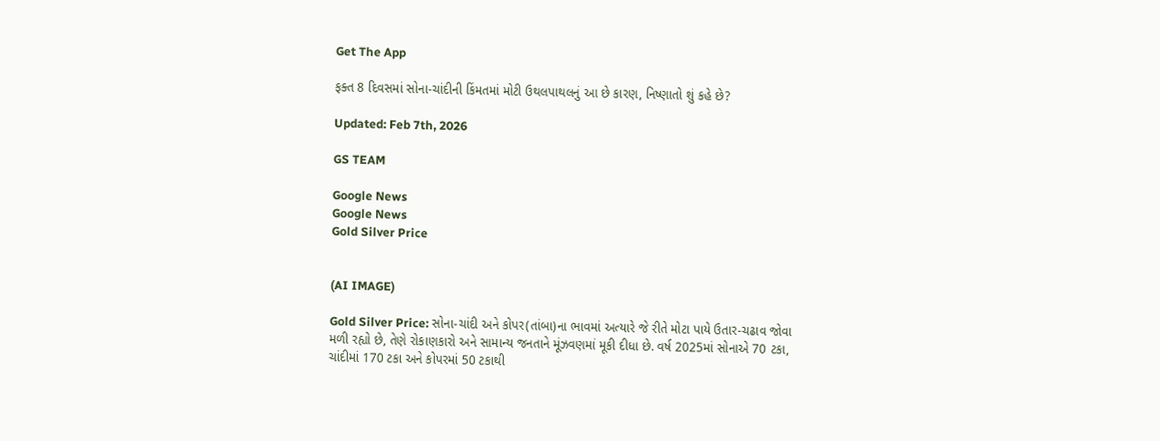Get The App

ફક્ત 8 દિવસમાં સોના-ચાંદીની કિંમતમાં મોટી ઉથલપાથલનું આ છે કારણ, નિષ્ણાતો શું કહે છે?

Updated: Feb 7th, 2026

GS TEAM

Google News
Google News
Gold Silver Price


(AI IMAGE)

Gold Silver Price: સોના-ચાંદી અને કોપર(તાંબા)ના ભાવમાં અત્યારે જે રીતે મોટા પાયે ઉતાર-ચઢાવ જોવા મળી રહ્યો છે, તેણે રોકાણકારો અને સામાન્ય જનતાને મૂંઝવણમાં મૂકી દીધા છે. વર્ષ 2025માં સોનાએ 70 ટકા, ચાંદીમાં 170 ટકા અને કોપરમાં 50 ટકાથી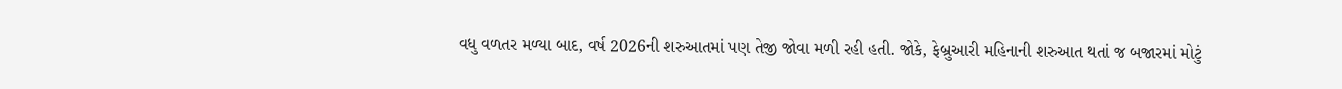વધુ વળતર મળ્યા બાદ, વર્ષ 2026ની શરુઆતમાં પણ તેજી જોવા મળી રહી હતી. જોકે, ફેબ્રુઆરી મહિનાની શરુઆત થતાં જ બજારમાં મોટું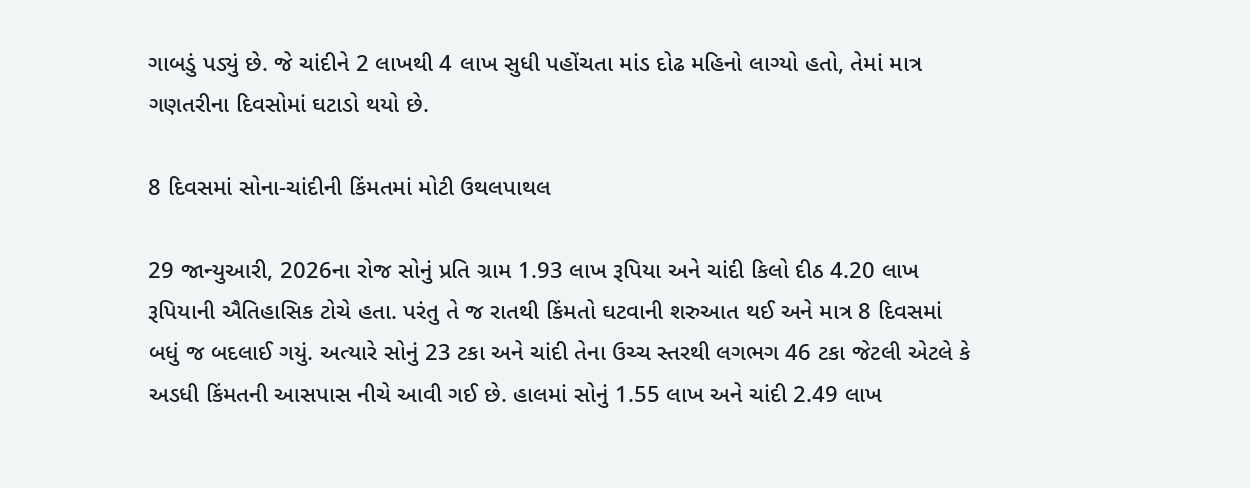ગાબડું પડ્યું છે. જે ચાંદીને 2 લાખથી 4 લાખ સુધી પહોંચતા માંડ દોઢ મહિનો લાગ્યો હતો, તેમાં માત્ર ગણતરીના દિવસોમાં ઘટાડો થયો છે.

8 દિવસમાં સોના-ચાંદીની કિંમતમાં મોટી ઉથલપાથલ

29 જાન્યુઆરી, 2026ના રોજ સોનું પ્રતિ ગ્રામ 1.93 લાખ રૂપિયા અને ચાંદી કિલો દીઠ 4.20 લાખ રૂપિયાની ઐતિહાસિક ટોચે હતા. પરંતુ તે જ રાતથી કિંમતો ઘટવાની શરુઆત થઈ અને માત્ર 8 દિવસમાં બધું જ બદલાઈ ગયું. અત્યારે સોનું 23 ટકા અને ચાંદી તેના ઉચ્ચ સ્તરથી લગભગ 46 ટકા જેટલી એટલે કે અડધી કિંમતની આસપાસ નીચે આવી ગઈ છે. હાલમાં સોનું 1.55 લાખ અને ચાંદી 2.49 લાખ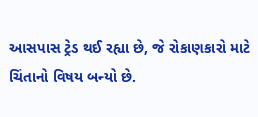આસપાસ ટ્રેડ થઈ રહ્યા છે, જે રોકાણકારો માટે ચિંતાનો વિષય બન્યો છે.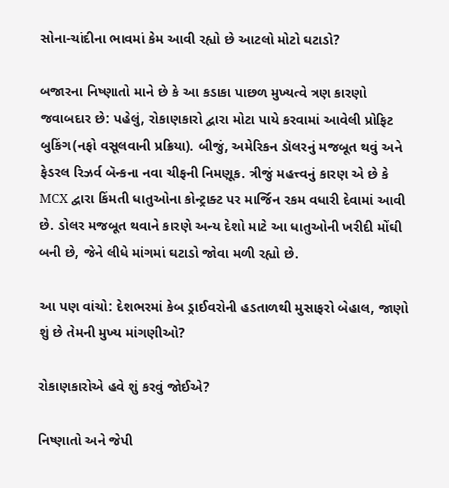સોના-ચાંદીના ભાવમાં કેમ આવી રહ્યો છે આટલો મોટો ઘટાડો?

બજારના નિષ્ણાતો માને છે કે આ કડાકા પાછળ મુખ્યત્વે ત્રણ કારણો જવાબદાર છે: પહેલું, રોકાણકારો દ્વારા મોટા પાયે કરવામાં આવેલી પ્રોફિટ બુકિંગ(નફો વસૂલવાની પ્રક્રિયા). બીજું, અમેરિકન ડૉલરનું મજબૂત થવું અને ફેડરલ રિઝર્વ બૅન્કના નવા ચીફની નિમણૂક. ત્રીજું મહત્ત્વનું કારણ એ છે કે MCX દ્વારા કિંમતી ધાતુઓના કોન્ટ્રાક્ટ પર માર્જિન રકમ વધારી દેવામાં આવી છે. ડોલર મજબૂત થવાને કારણે અન્ય દેશો માટે આ ધાતુઓની ખરીદી મોંઘી બની છે, જેને લીધે માંગમાં ઘટાડો જોવા મળી રહ્યો છે.

આ પણ વાંચો: દેશભરમાં કેબ ડ્રાઈવરોની હડતાળથી મુસાફરો બેહાલ, જાણો શું છે તેમની મુખ્ય માંગણીઓ?

રોકાણકારોએ હવે શું કરવું જોઈએ?

નિષ્ણાતો અને જેપી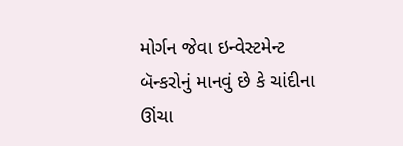મોર્ગન જેવા ઇન્વેસ્ટમેન્ટ બૅન્કરોનું માનવું છે કે ચાંદીના ઊંચા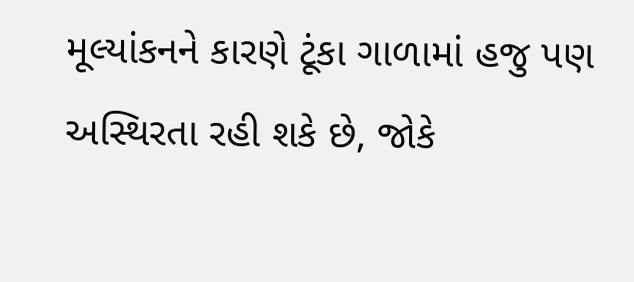મૂલ્યાંકનને કારણે ટૂંકા ગાળામાં હજુ પણ અસ્થિરતા રહી શકે છે, જોકે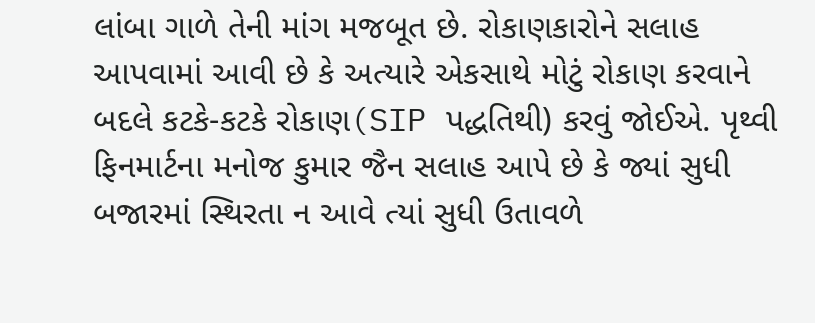લાંબા ગાળે તેની માંગ મજબૂત છે. રોકાણકારોને સલાહ આપવામાં આવી છે કે અત્યારે એકસાથે મોટું રોકાણ કરવાને બદલે કટકે-કટકે રોકાણ(SIP પદ્ધતિથી) કરવું જોઈએ. પૃથ્વી ફિનમાર્ટના મનોજ કુમાર જૈન સલાહ આપે છે કે જ્યાં સુધી બજારમાં સ્થિરતા ન આવે ત્યાં સુધી ઉતાવળે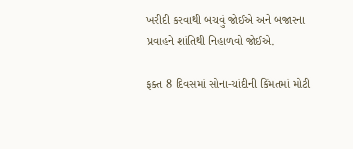ખરીદી કરવાથી બચવું જોઈએ અને બજારના પ્રવાહને શાંતિથી નિહાળવો જોઈએ.

ફક્ત 8 દિવસમાં સોના-ચાંદીની કિંમતમાં મોટી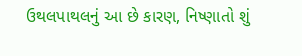ઉથલપાથલનું આ છે કારણ, નિષ્ણાતો શું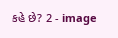કહે છે? 2 - image